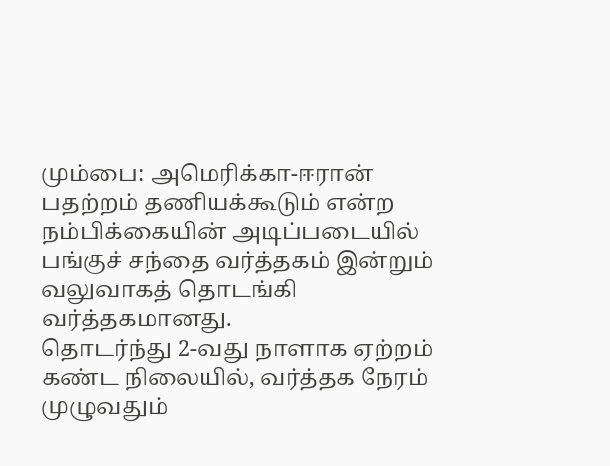மும்பை: அமெரிக்கா-ஈரான் பதற்றம் தணியக்கூடும் என்ற நம்பிக்கையின் அடிப்படையில் பங்குச் சந்தை வர்த்தகம் இன்றும் வலுவாகத் தொடங்கி வர்த்தகமானது.
தொடர்ந்து 2-வது நாளாக ஏற்றம் கண்ட நிலையில், வர்த்தக நேரம் முழுவதும்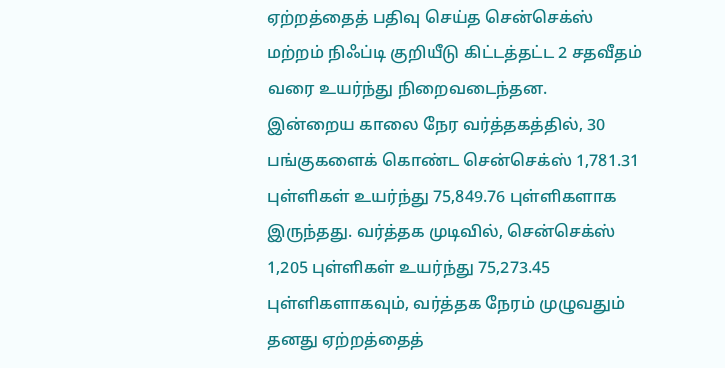ஏற்றத்தைத் பதிவு செய்த சென்செக்ஸ் மற்றம் நிஃப்டி குறியீடு கிட்டத்தட்ட 2 சதவீதம் வரை உயர்ந்து நிறைவடைந்தன.
இன்றைய காலை நேர வர்த்தகத்தில், 30 பங்குகளைக் கொண்ட சென்செக்ஸ் 1,781.31 புள்ளிகள் உயர்ந்து 75,849.76 புள்ளிகளாக இருந்தது. வர்த்தக முடிவில், சென்செக்ஸ் 1,205 புள்ளிகள் உயர்ந்து 75,273.45 புள்ளிகளாகவும், வர்த்தக நேரம் முழுவதும் தனது ஏற்றத்தைத்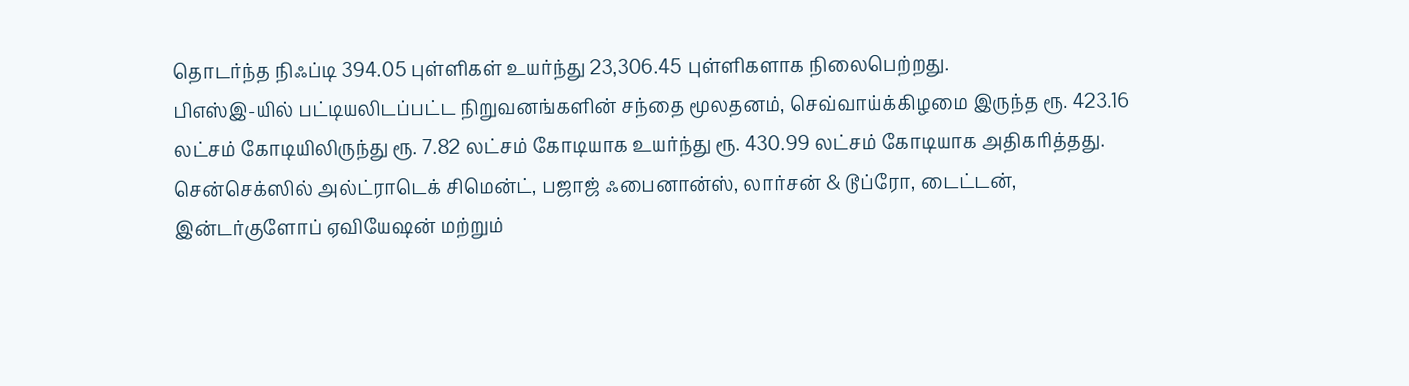தொடர்ந்த நிஃப்டி 394.05 புள்ளிகள் உயர்ந்து 23,306.45 புள்ளிகளாக நிலைபெற்றது.
பிஎஸ்இ-யில் பட்டியலிடப்பட்ட நிறுவனங்களின் சந்தை மூலதனம், செவ்வாய்க்கிழமை இருந்த ரூ. 423.16 லட்சம் கோடியிலிருந்து ரூ. 7.82 லட்சம் கோடியாக உயர்ந்து ரூ. 430.99 லட்சம் கோடியாக அதிகரித்தது.
சென்செக்ஸில் அல்ட்ராடெக் சிமென்ட், பஜாஜ் ஃபைனான்ஸ், லார்சன் & டூப்ரோ, டைட்டன், இன்டர்குளோப் ஏவியேஷன் மற்றும்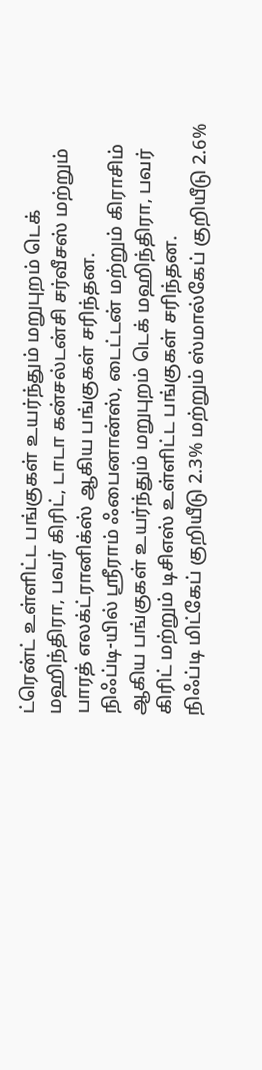ட்ரென்ட் உள்ளிட்ட பங்குகள் உயர்ந்தும் மறுபுறம் டெக் மஹிந்திரா, பவர் கிரிட், டாடா கன்சல்டன்சி சர்வீசஸ் மற்றும் பாரத் எலக்ட்ரானிக்ஸ் ஆகிய பங்குகள் சரிந்தன.
நிஃப்டி-யில் ஸ்ரீராம் ஃபைனான்ஸ், டைட்டன் மற்றும் கிராசிம் ஆகிய பங்குகள் உயர்ந்தும் மறுபுறம் டெக் மஹிந்திரா, பவர் கிரிட் மற்றும் டிசிஎஸ் உள்ளிட்ட பங்குகள் சரிந்தன.
நிஃப்டி மிட்கேப் குறியீடு 2.3% மற்றும் ஸ்மால்கேப் குறியீடு 2.6%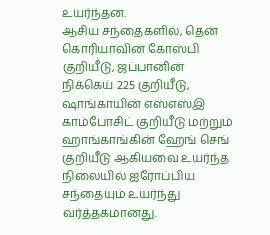உயர்ந்தன.
ஆசிய சந்தைகளில், தென் கொரியாவின் கோஸ்பி குறியீடு, ஜப்பானின் நிக்கெய் 225 குறியீடு, ஷாங்காயின் எஸ்எஸ்இ காம்போசிட் குறியீடு மற்றும் ஹாங்காங்கின் ஹேங் செங் குறியீடு ஆகியவை உயர்ந்த நிலையில் ஐரோப்பிய சந்தையும் உயர்ந்து வர்த்தகமானது.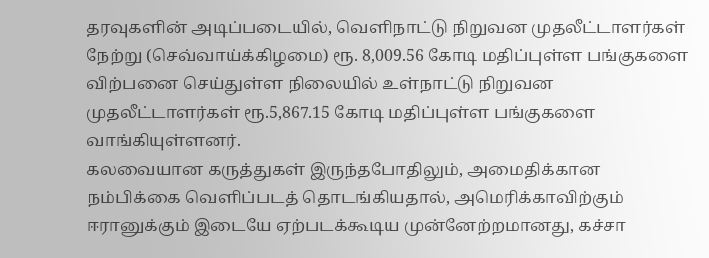தரவுகளின் அடிப்படையில், வெளிநாட்டு நிறுவன முதலீட்டாளர்கள் நேற்று (செவ்வாய்க்கிழமை) ரூ. 8,009.56 கோடி மதிப்புள்ள பங்குகளை விற்பனை செய்துள்ள நிலையில் உள்நாட்டு நிறுவன முதலீட்டாளர்கள் ரூ.5,867.15 கோடி மதிப்புள்ள பங்குகளை வாங்கியுள்ளனர்.
கலவையான கருத்துகள் இருந்தபோதிலும், அமைதிக்கான நம்பிக்கை வெளிப்படத் தொடங்கியதால், அமெரிக்காவிற்கும் ஈரானுக்கும் இடையே ஏற்படக்கூடிய முன்னேற்றமானது, கச்சா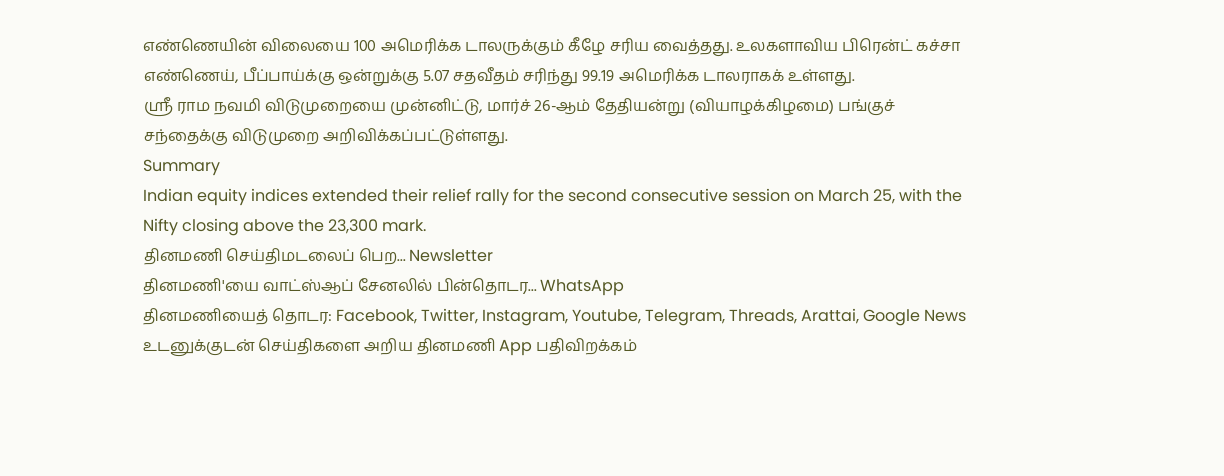எண்ணெயின் விலையை 100 அமெரிக்க டாலருக்கும் கீழே சரிய வைத்தது. உலகளாவிய பிரென்ட் கச்சா எண்ணெய், பீப்பாய்க்கு ஒன்றுக்கு 5.07 சதவீதம் சரிந்து 99.19 அமெரிக்க டாலராகக் உள்ளது.
ஸ்ரீ ராம நவமி விடுமுறையை முன்னிட்டு, மார்ச் 26-ஆம் தேதியன்று (வியாழக்கிழமை) பங்குச் சந்தைக்கு விடுமுறை அறிவிக்கப்பட்டுள்ளது.
Summary
Indian equity indices extended their relief rally for the second consecutive session on March 25, with the Nifty closing above the 23,300 mark.
தினமணி செய்திமடலைப் பெற... Newsletter
தினமணி'யை வாட்ஸ்ஆப் சேனலில் பின்தொடர... WhatsApp
தினமணியைத் தொடர: Facebook, Twitter, Instagram, Youtube, Telegram, Threads, Arattai, Google News
உடனுக்குடன் செய்திகளை அறிய தினமணி App பதிவிறக்கம்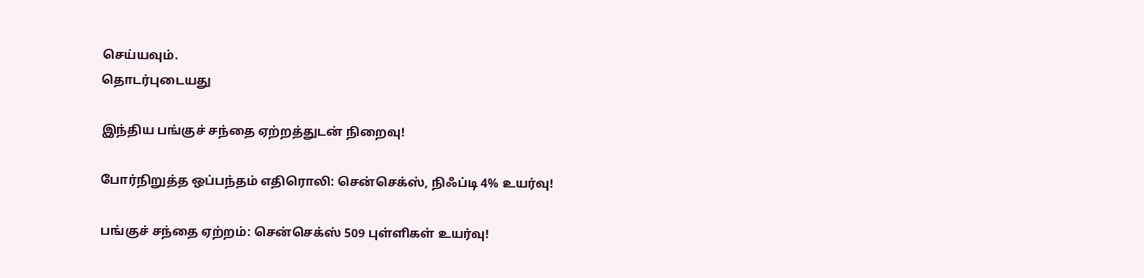செய்யவும்.
தொடர்புடையது

இந்திய பங்குச் சந்தை ஏற்றத்துடன் நிறைவு!

போர்நிறுத்த ஒப்பந்தம் எதிரொலி: சென்செக்ஸ், நிஃப்டி 4% உயர்வு!

பங்குச் சந்தை ஏற்றம்: சென்செக்ஸ் 509 புள்ளிகள் உயர்வு!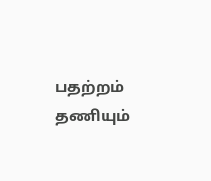பதற்றம் தணியும்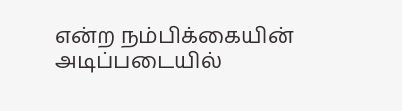என்ற நம்பிக்கையின் அடிப்படையில்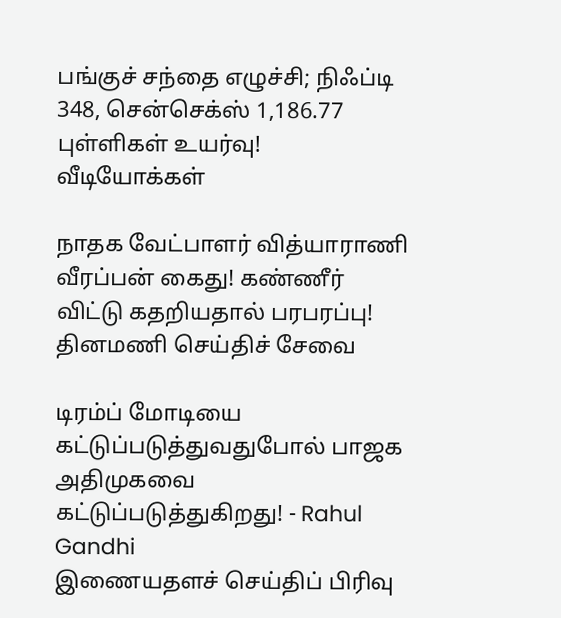பங்குச் சந்தை எழுச்சி; நிஃப்டி 348, சென்செக்ஸ் 1,186.77 புள்ளிகள் உயர்வு!
வீடியோக்கள்

நாதக வேட்பாளர் வித்யாராணி வீரப்பன் கைது! கண்ணீர் விட்டு கதறியதால் பரபரப்பு!
தினமணி செய்திச் சேவை

டிரம்ப் மோடியை கட்டுப்படுத்துவதுபோல் பாஜக அதிமுகவை கட்டுப்படுத்துகிறது! - Rahul Gandhi
இணையதளச் செய்திப் பிரிவு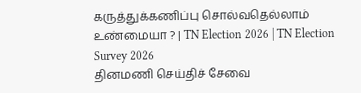கருத்துக்கணிப்பு சொல்வதெல்லாம் உண்மையா ? | TN Election 2026 | TN Election Survey 2026
தினமணி செய்திச் சேவை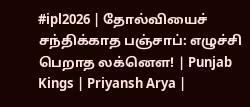#ipl2026 | தோல்வியைச் சந்திக்காத பஞ்சாப்: எழுச்சி பெறாத லக்னௌ! | Punjab Kings | Priyansh Arya |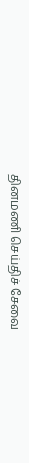தினமணி செய்திச் சேவை